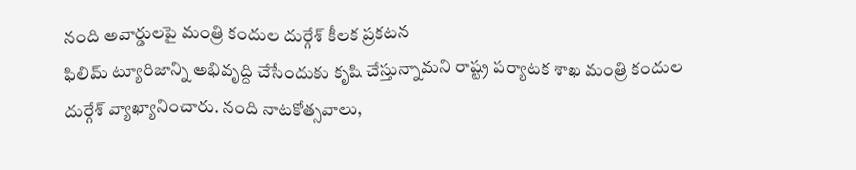నంది అవార్డులపై మంత్రి కందుల దుర్గేశ్ కీలక ప్రకటన
ఫిలిమ్ ట్యూరిజాన్ని అభివృద్ది చేసేందుకు కృషి చేస్తున్నామని రాష్ట్ర పర్యాటక శాఖ మంత్రి కందుల దుర్గేశ్ వ్యాఖ్యానించారు. నంది నాటకోత్సవాలు,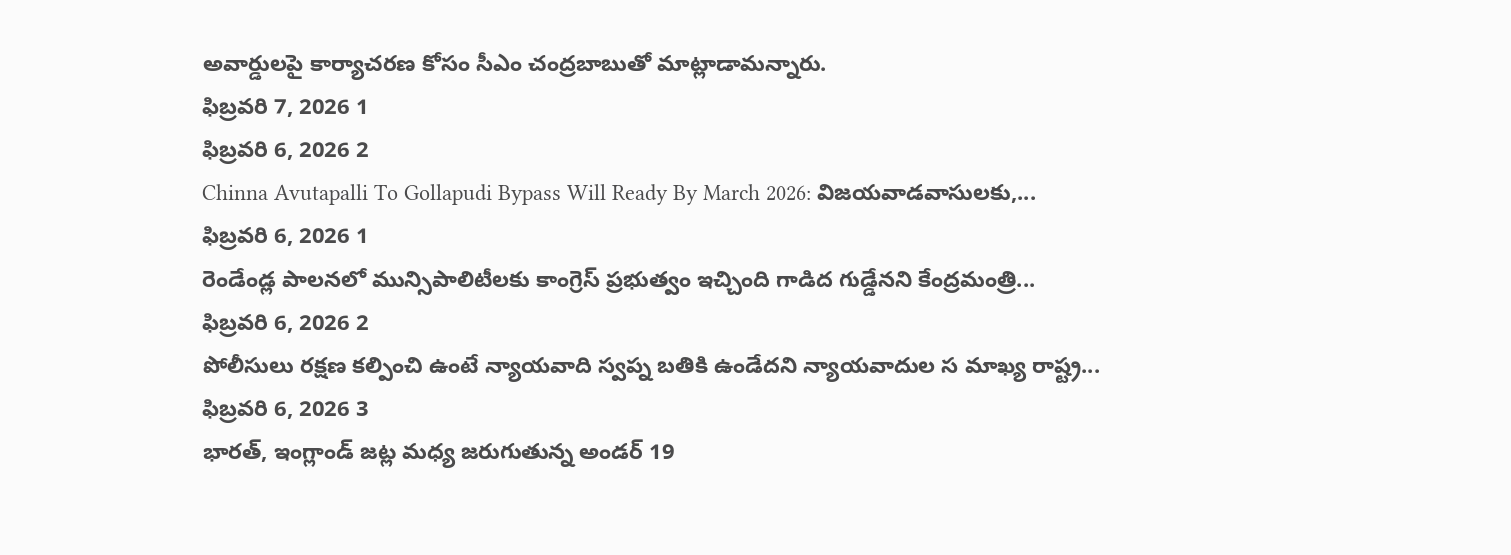అవార్డులపై కార్యాచరణ కోసం సీఎం చంద్రబాబుతో మాట్లాడామన్నారు.
ఫిబ్రవరి 7, 2026 1
ఫిబ్రవరి 6, 2026 2
Chinna Avutapalli To Gollapudi Bypass Will Ready By March 2026: విజయవాడవాసులకు,...
ఫిబ్రవరి 6, 2026 1
రెండేండ్ల పాలనలో మున్సిపాలిటీలకు కాంగ్రెస్ ప్రభుత్వం ఇచ్చింది గాడిద గుడ్డేనని కేంద్రమంత్రి...
ఫిబ్రవరి 6, 2026 2
పోలీసులు రక్షణ కల్పించి ఉంటే న్యాయవాది స్వప్న బతికి ఉండేదని న్యాయవాదుల స మాఖ్య రాష్ట్ర...
ఫిబ్రవరి 6, 2026 3
భారత్, ఇంగ్లాండ్ జట్ల మధ్య జరుగుతున్న అండర్ 19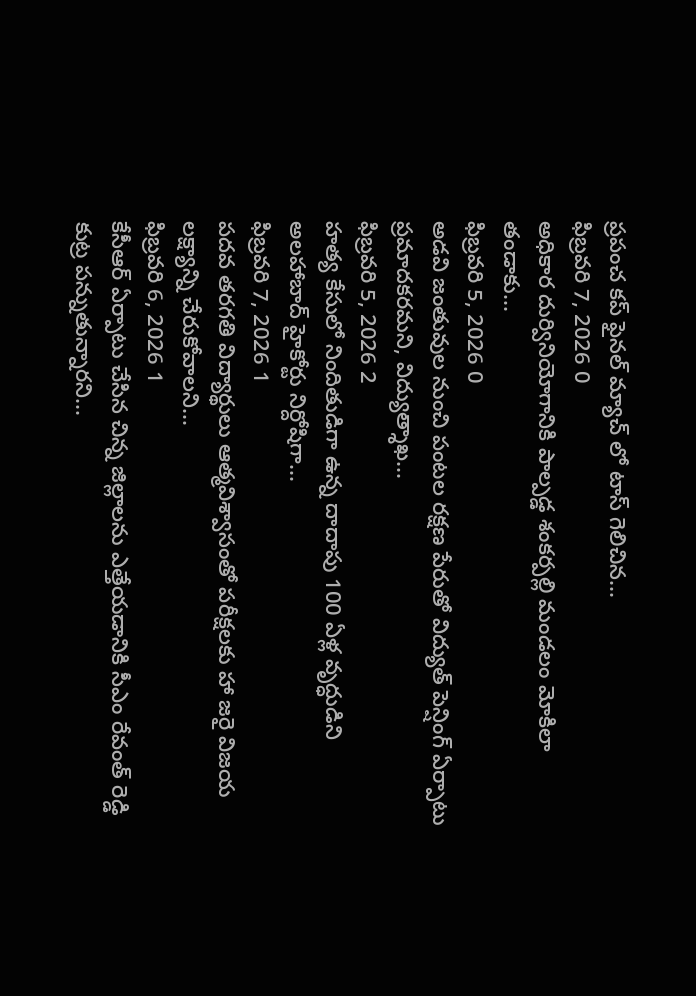ప్రపంచ కప్ ఫైనల్ మ్యాచ్ లో టాస్ గెలిచిన...
ఫిబ్రవరి 7, 2026 0
అధికార దుర్వినియోగానికి పాల్పడ్డ శంకర్పల్లి మండలం మోకిలా తండాకు...
ఫిబ్రవరి 5, 2026 0
అడవి జంతువుల నుంచి పంటల రక్షణ పేరుతో విద్యుత్ పెన్షింగ్ ఏర్పాటు ప్రమాదకరమని, విద్యుత్శాఖ...
ఫిబ్రవరి 5, 2026 2
హత్య కేసులో నిందితుడిగా ఉన్న దాదాపు 100 ఏళ్ల వృద్ధుడిని అలహాబాద్ హైకోర్టు నిర్దోషిగా...
ఫిబ్రవరి 7, 2026 1
పదవ తరగతి విద్యార్థులు ఆత్మవిశ్వాసంతో పరీక్షలకు హా జరై విజయ లక్ష్యాన్ని చేరుకోవాలని...
ఫిబ్రవరి 6, 2026 1
కేసీఆర్ ఏర్పాటు చేసిన చిన్న జిల్లాలను ఎత్తేయడానికి సీఎం రేవంత్ రెడ్డి కుట్ర పన్నుతున్నారని...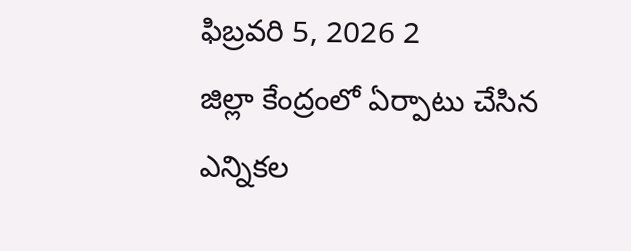ఫిబ్రవరి 5, 2026 2
జిల్లా కేంద్రంలో ఏర్పాటు చేసిన ఎన్నికల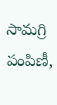సామగ్రి పంపిణీ,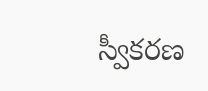స్వీకరణ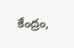కేంద్రం,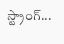స్ట్రాంగ్...